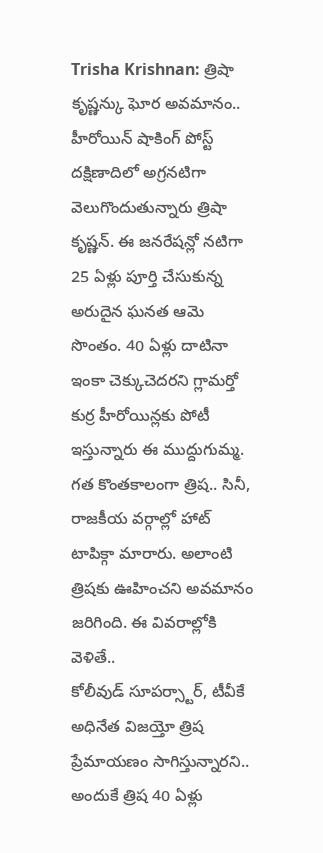Trisha Krishnan: త్రిషా కృష్ణన్కు ఘోర అవమానం.. హీరోయిన్ షాకింగ్ పోస్ట్
దక్షిణాదిలో అగ్రనటిగా వెలుగొందుతున్నారు త్రిషా కృష్ణన్. ఈ జనరేషన్లో నటిగా 25 ఏళ్లు పూర్తి చేసుకున్న అరుదైన ఘనత ఆమె సొంతం. 40 ఏళ్లు దాటినా ఇంకా చెక్కుచెదరని గ్లామర్తో కుర్ర హీరోయిన్లకు పోటీ ఇస్తున్నారు ఈ ముద్దుగుమ్మ. గత కొంతకాలంగా త్రిష.. సినీ, రాజకీయ వర్గాల్లో హాట్ టాపిక్గా మారారు. అలాంటి త్రిషకు ఊహించని అవమానం జరిగింది. ఈ వివరాల్లోకి వెళితే..
కోలీవుడ్ సూపర్స్టార్, టీవీకే అధినేత విజయ్తో త్రిష ప్రేమాయణం సాగిస్తున్నారని.. అందుకే త్రిష 40 ఏళ్లు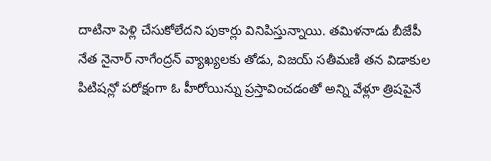దాటినా పెళ్లి చేసుకోలేదని పుకార్లు వినిపిస్తున్నాయి. తమిళనాడు బీజేపీ నేత నైనార్ నాగేంద్రన్ వ్యాఖ్యలకు తోడు, విజయ్ సతీమణి తన విడాకుల పిటిషన్లో పరోక్షంగా ఓ హీరోయిన్ను ప్రస్తావించడంతో అన్ని వేళ్లూ త్రిషపైనే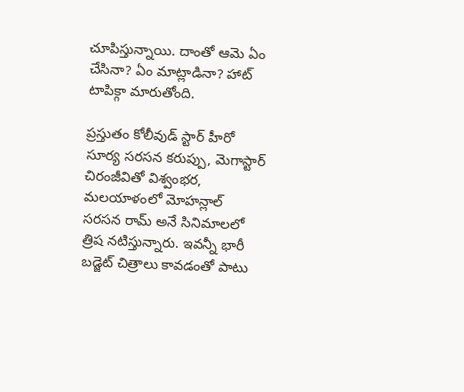చూపిస్తున్నాయి. దాంతో ఆమె ఏం చేసినా? ఏం మాట్లాడినా? హాట్ టాపిక్గా మారుతోంది.

ప్రస్తుతం కోలీవుడ్ స్టార్ హీరో సూర్య సరసన కరుప్పు, మెగాస్టార్ చిరంజీవితో విశ్వంభర, మలయాళంలో మోహన్లాల్ సరసన రామ్ అనే సినిమాలలో త్రిష నటిస్తున్నారు. ఇవన్నీ భారీ బడ్జెట్ చిత్రాలు కావడంతో పాటు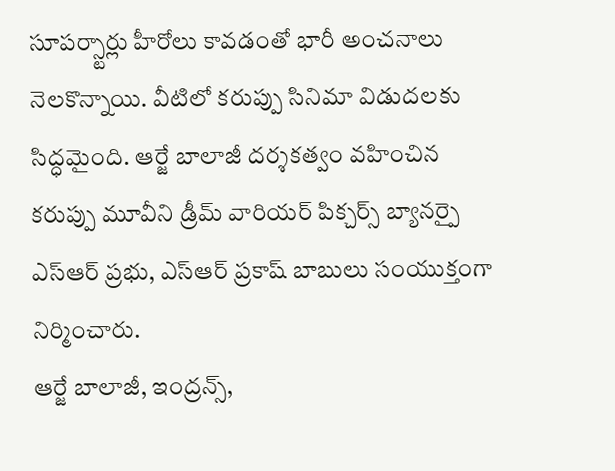సూపర్స్టార్లు హీరోలు కావడంతో భారీ అంచనాలు నెలకొన్నాయి. వీటిలో కరుప్పు సినిమా విడుదలకు సిద్ధమైంది. ఆర్జే బాలాజీ దర్శకత్వం వహించిన కరుప్పు మూవీని డ్రీమ్ వారియర్ పిక్చర్స్ బ్యానర్పై ఎస్ఆర్ ప్రభు, ఎస్ఆర్ ప్రకాష్ బాబులు సంయుక్తంగా నిర్మించారు.
ఆర్జే బాలాజీ, ఇంద్రన్స్,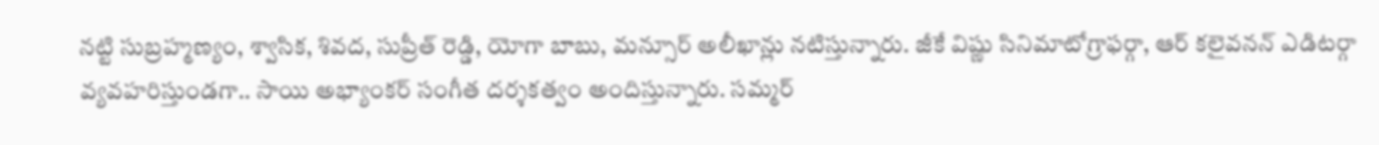నట్టి సుబ్రహ్మణ్యం, శ్వాసిక, శివద, సుప్రీత్ రెడ్డి, యోగా బాబు, మన్సూర్ అలీఖాన్లు నటిస్తున్నారు. జీకే విష్ణు సినిమాటోగ్రాఫర్గా, ఆర్ కలైవనన్ ఎడిటర్గా వ్యవహరిస్తుండగా.. సాయి అభ్యాంకర్ సంగీత దర్శకత్వం అందిస్తున్నారు. సమ్మర్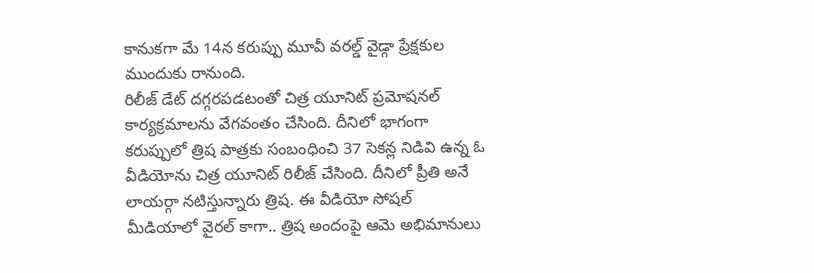కానుకగా మే 14న కరుప్పు మూవీ వరల్డ్ వైడ్గా ప్రేక్షకుల ముందుకు రానుంది.
రిలీజ్ డేట్ దగ్గరపడటంతో చిత్ర యూనిట్ ప్రమోషనల్ కార్యక్రమాలను వేగవంతం చేసింది. దీనిలో భాగంగా కరుప్పులో త్రిష పాత్రకు సంబంధించి 37 సెకన్ల నిడివి ఉన్న ఓ వీడియోను చిత్ర యూనిట్ రిలీజ్ చేసింది. దీనిలో ప్రీతి అనే లాయర్గా నటిస్తున్నారు త్రిష. ఈ వీడియో సోషల్ మీడియాలో వైరల్ కాగా.. త్రిష అందంపై ఆమె అభిమానులు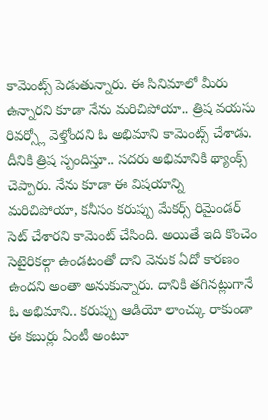కామెంట్స్ పెడుతున్నారు. ఈ సినిమాలో మీరు ఉన్నారని కూడా నేను మరిచిపోయా.. త్రిష వయసు రివర్స్లో వెళ్తోందని ఓ అభిమాని కామెంట్స్ చేశాడు.
దీనికి త్రిష స్పందిస్తూ.. సదరు అభిమానికి థ్యాంక్స్ చెప్పారు. నేను కూడా ఈ విషయాన్ని మరిచిపోయా, కనీసం కరుప్పు మేకర్స్ రిమైండర్ సెట్ చేశారని కామెంట్ చేసింది. అయితే ఇది కొంచెం సెటైరికల్గా ఉండటంతో దాని వెనుక ఏదో కారణం ఉందని అంతా అనుకున్నారు. దానికి తగినట్లుగానే ఓ అభిమాని.. కరుప్పు ఆడియో లాంచ్కు రాకుండా ఈ కబుర్లు ఏంటీ అంటూ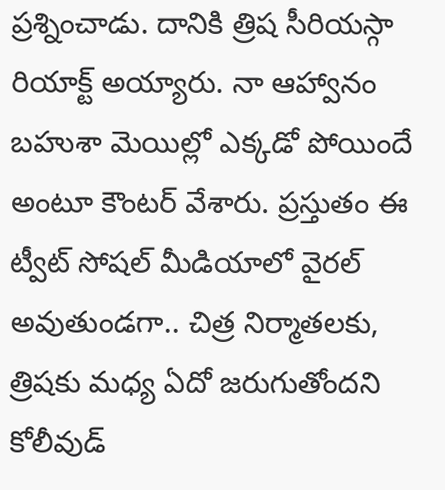ప్రశ్నించాడు. దానికి త్రిష సీరియస్గా రియాక్ట్ అయ్యారు. నా ఆహ్వానం బహుశా మెయిల్లో ఎక్కడో పోయిందే అంటూ కౌంటర్ వేశారు. ప్రస్తుతం ఈ ట్వీట్ సోషల్ మీడియాలో వైరల్ అవుతుండగా.. చిత్ర నిర్మాతలకు, త్రిషకు మధ్య ఏదో జరుగుతోందని కోలీవుడ్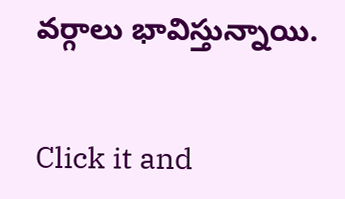వర్గాలు భావిస్తున్నాయి.


Click it and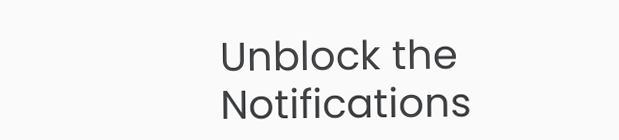Unblock the Notifications